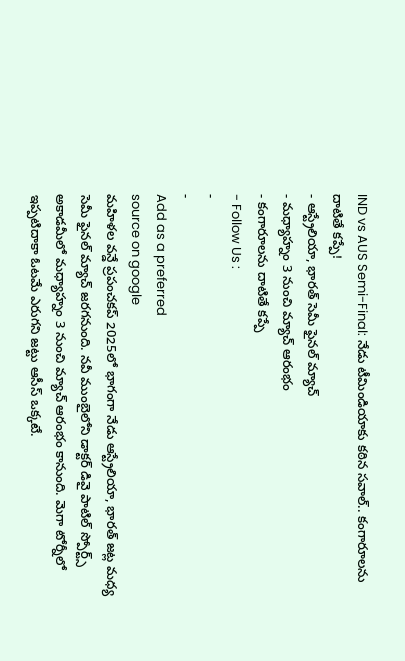IND vs AUS Semi-Final: నేడు టీమిండియాకు కఠిన సవాల్.. కంగారూలను దాటితే కప్పే!
- ఆస్ట్రేలియా, భారత్ సెమీ ఫైనల్ మ్యాచ్
- మధ్యాహ్నం 3 నుంచి మ్యాచ్ ఆరంభం
- కంగారూలను దాటితే కప్పే
- Follow Us :
-
-
Add as a preferred
source on google
మహిళల వన్డే ప్రపంచకప్ 2025లో భాగంగా నేడు ఆస్ట్రేలియా, భారత్ జట్ల మధ్య సెమీ ఫైనల్ మ్యాచ్ జరగనుంది. నవీ ముంబైలోని డాక్టర్ డివై పాటిల్ స్పోర్ట్స్ అకాడమీలో మధ్యాహ్నం 3 నుంచి మ్యాచ్ ఆరంభం కానుంది. మెగా టోర్నీలో ఇప్పటిదాకా ఓటమే ఎరుగని జట్టు ఆసీస్ ఒక్కటే.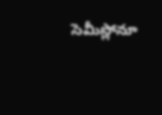సెమీస్లోనూ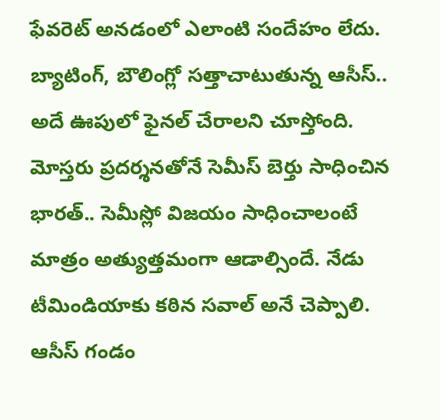ఫేవరెట్ అనడంలో ఎలాంటి సందేహం లేదు. బ్యాటింగ్, బౌలింగ్లో సత్తాచాటుతున్న ఆసీస్.. అదే ఊపులో ఫైనల్ చేరాలని చూస్తోంది. మోస్తరు ప్రదర్శనతోనే సెమీస్ బెర్తు సాధించిన భారత్.. సెమీస్లో విజయం సాధించాలంటే మాత్రం అత్యుత్తమంగా ఆడాల్సిందే. నేడు టీమిండియాకు కఠిన సవాల్ అనే చెప్పాలి. ఆసీస్ గండం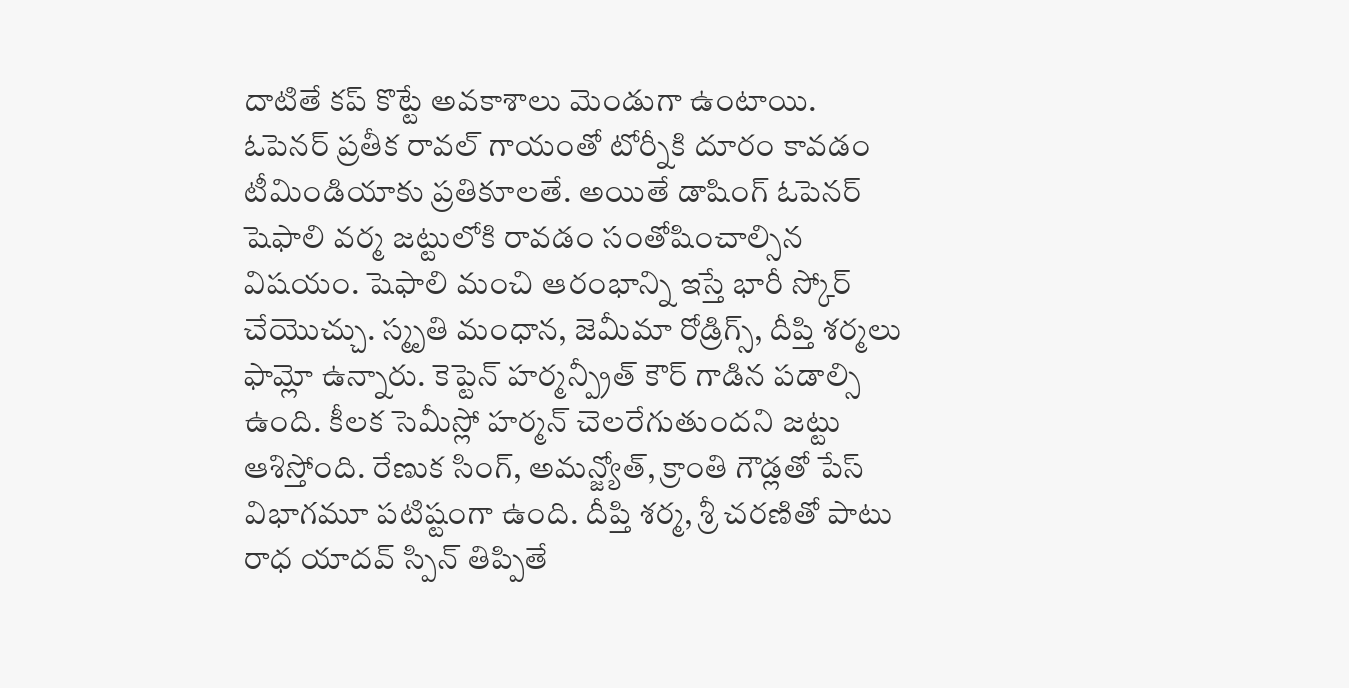దాటితే కప్ కొట్టే అవకాశాలు మెండుగా ఉంటాయి.
ఓపెనర్ ప్రతీక రావల్ గాయంతో టోర్నీకి దూరం కావడం టీమిండియాకు ప్రతికూలతే. అయితే డాషింగ్ ఓపెనర్ షెఫాలి వర్మ జట్టులోకి రావడం సంతోషించాల్సిన విషయం. షెఫాలి మంచి ఆరంభాన్ని ఇస్తే భారీ స్కోర్ చేయొచ్చు. స్మృతి మంధాన, జెమీమా రోడ్రిగ్స్, దీప్తి శర్మలు ఫామ్లో ఉన్నారు. కెప్టెన్ హర్మన్ప్రీత్ కౌర్ గాడిన పడాల్సి ఉంది. కీలక సెమీస్లో హర్మన్ చెలరేగుతుందని జట్టు ఆశిస్తోంది. రేణుక సింగ్, అమన్జ్యోత్, క్రాంతి గౌడ్లతో పేస్ విభాగమూ పటిష్టంగా ఉంది. దీప్తి శర్మ, శ్రీ చరణితో పాటు రాధ యాదవ్ స్పిన్ తిప్పితే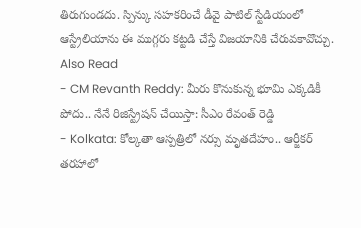తిరుగుండదు. స్పిన్కు సహకరించే డీవై పాటిల్ స్టేడియంలో ఆస్ట్రేలియాను ఈ ముగ్గరు కట్టడి చేస్తే విజయానికి చేరువకావొచ్చు.
Also Read
- CM Revanth Reddy: మీరు కొనుకున్న భూమి ఎక్కడికీ పోదు.. నేనే రిజిస్ట్రేషన్ చేయిస్తా: సీఎం రేవంత్ రెడ్డి
- Kolkata: కోల్కతా ఆస్పత్రిలో నర్సు మృతదేహం.. ఆర్జీకర్ తరహాలో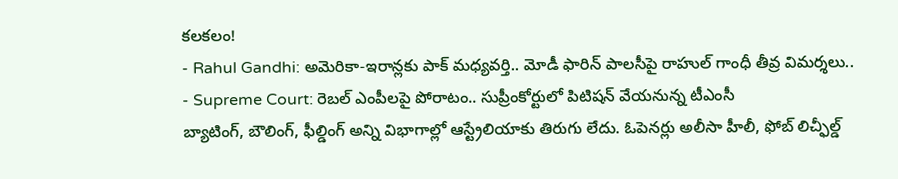కలకలం!
- Rahul Gandhi: అమెరికా-ఇరాన్లకు పాక్ మధ్యవర్తి.. మోడీ ఫారిన్ పాలసీపై రాహుల్ గాంధీ తీవ్ర విమర్శలు..
- Supreme Court: రెబల్ ఎంపీలపై పోరాటం.. సుప్రీంకోర్టులో పిటిషన్ వేయనున్న టీఎంసీ
బ్యాటింగ్, బౌలింగ్, ఫీల్డింగ్ అన్ని విభాగాల్లో ఆస్ట్రేలియాకు తిరుగు లేదు. ఓపెనర్లు అలీసా హీలీ, ఫోబ్ లిచ్ఫీల్డ్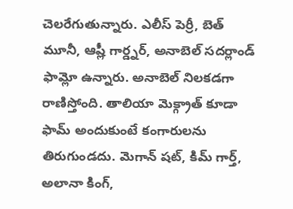చెలరేగుతున్నారు. ఎలీస్ పెర్రీ, బెత్ మూనీ, ఆష్లీ గార్డ్నర్, అనాబెల్ సదర్లాండ్ ఫామ్లో ఉన్నారు. అనాబెల్ నిలకడగా రాణిస్తోంది. తాలియా మెక్గ్రాత్ కూడా ఫామ్ అందుకుంటే కంగారులను తిరుగుండదు. మెగాన్ షట్, కిమ్ గార్త్, అలానా కింగ్,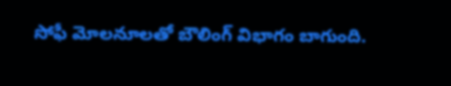సోఫీ మోలనూలతో బౌలింగ్ విభాగం బాగుంది.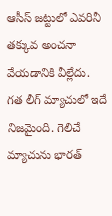ఆసీస్ జట్టులో ఎవరినీ తక్కువ అంచనా వేయడానికి వీల్లేదు. గత లీగ్ మ్యాచులో ఇదే నిజమైంది. గెలిచే మ్యాచును భారత్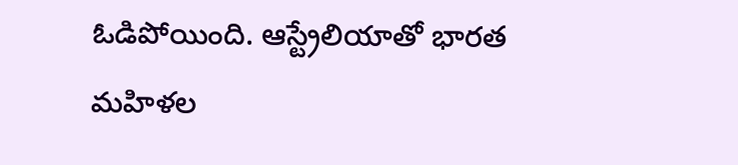ఓడిపోయింది. ఆస్ట్రేలియాతో భారత మహిళల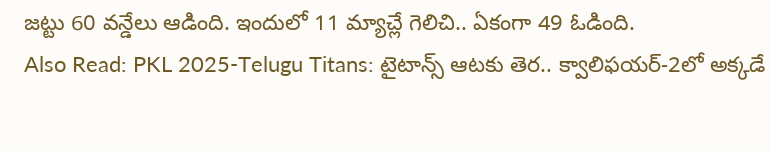జట్టు 60 వన్డేలు ఆడింది. ఇందులో 11 మ్యాచ్లే గెలిచి.. ఏకంగా 49 ఓడింది.
Also Read: PKL 2025-Telugu Titans: టైటాన్స్ ఆటకు తెర.. క్వాలిఫయర్-2లో అక్కడే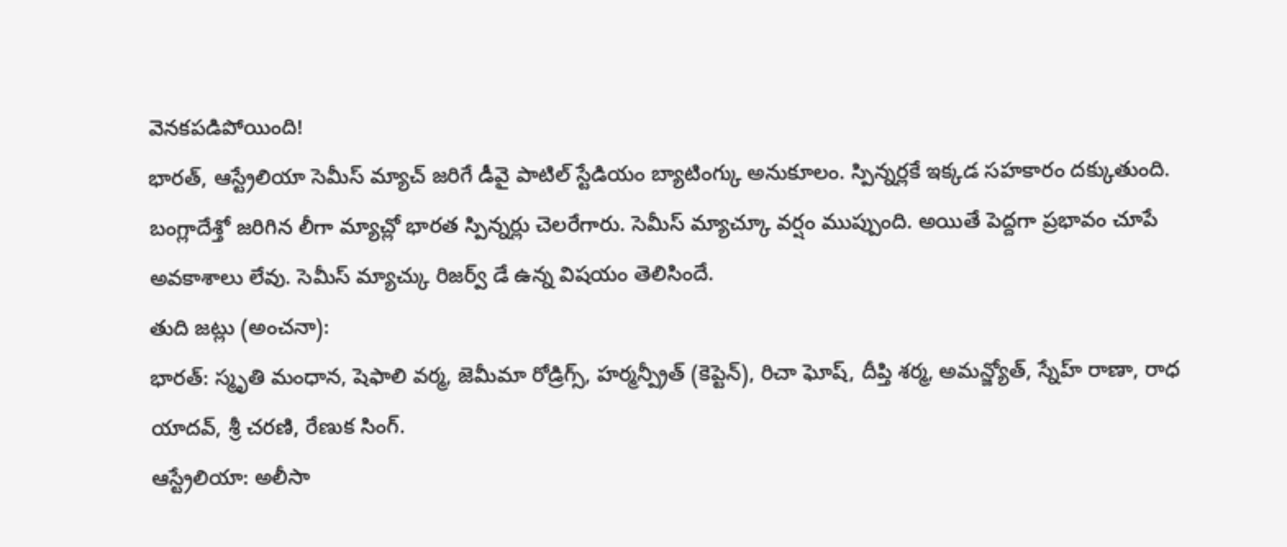వెనకపడిపోయింది!
భారత్, ఆస్ట్రేలియా సెమీస్ మ్యాచ్ జరిగే డీవై పాటిల్ స్టేడియం బ్యాటింగ్కు అనుకూలం. స్పిన్నర్లకే ఇక్కడ సహకారం దక్కుతుంది. బంగ్లాదేశ్తో జరిగిన లీగా మ్యాచ్లో భారత స్పిన్నర్లు చెలరేగారు. సెమీస్ మ్యాచ్కూ వర్షం ముప్పుంది. అయితే పెద్దగా ప్రభావం చూపే అవకాశాలు లేవు. సెమీస్ మ్యాచ్కు రిజర్వ్ డే ఉన్న విషయం తెలిసిందే.
తుది జట్లు (అంచనా):
భారత్: స్మృతి మంధాన, షెఫాలి వర్మ, జెమీమా రోడ్రిగ్స్, హర్మన్ప్రీత్ (కెప్టెన్), రిచా ఘోష్, దీప్తి శర్మ, అమన్జ్యోత్, స్నేహ్ రాణా, రాధ యాదవ్, శ్రీ చరణి, రేణుక సింగ్.
ఆస్ట్రేలియా: అలీసా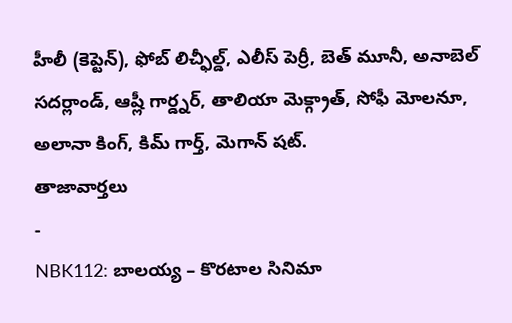హీలీ (కెప్టెన్), ఫోబ్ లిచ్ఫీల్డ్, ఎలీస్ పెర్రీ, బెత్ మూనీ, అనాబెల్ సదర్లాండ్, ఆష్లీ గార్డ్నర్, తాలియా మెక్గ్రాత్, సోఫీ మోలనూ, అలానా కింగ్, కిమ్ గార్త్, మెగాన్ షట్.
తాజావార్తలు
-
NBK112: బాలయ్య – కొరటాల సినిమా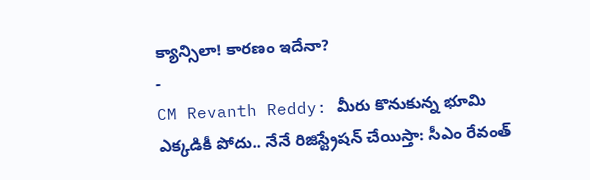క్యాన్సిలా! కారణం ఇదేనా?
-
CM Revanth Reddy: మీరు కొనుకున్న భూమి ఎక్కడికీ పోదు.. నేనే రిజిస్ట్రేషన్ చేయిస్తా: సీఎం రేవంత్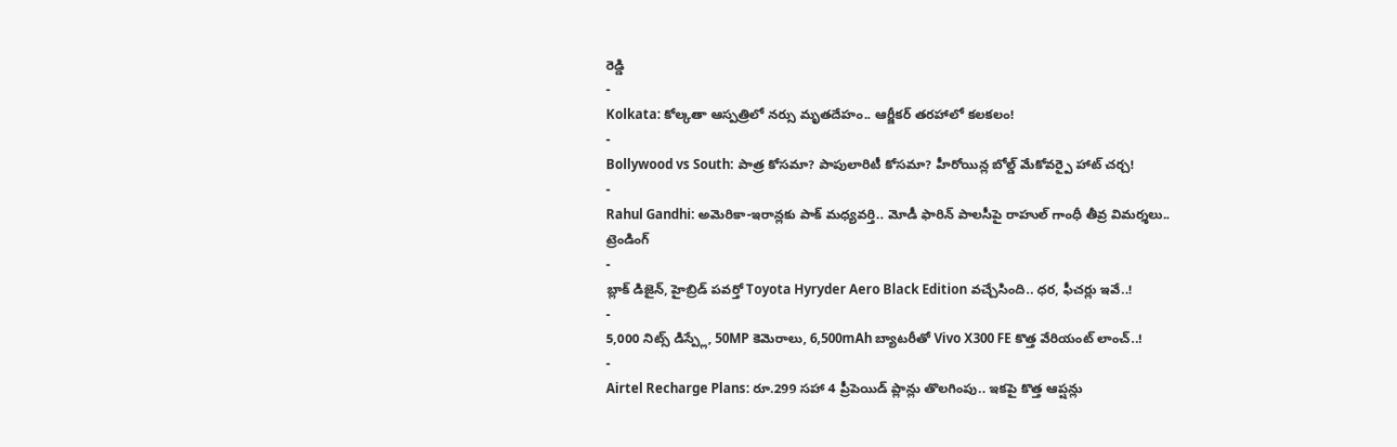రెడ్డి
-
Kolkata: కోల్కతా ఆస్పత్రిలో నర్సు మృతదేహం.. ఆర్జీకర్ తరహాలో కలకలం!
-
Bollywood vs South: పాత్ర కోసమా? పాపులారిటీ కోసమా? హీరోయిన్ల బోల్డ్ మేకోవర్పై హాట్ చర్చ!
-
Rahul Gandhi: అమెరికా-ఇరాన్లకు పాక్ మధ్యవర్తి.. మోడీ ఫారిన్ పాలసీపై రాహుల్ గాంధీ తీవ్ర విమర్శలు..
ట్రెండింగ్
-
బ్లాక్ డిజైన్, హైబ్రిడ్ పవర్తో Toyota Hyryder Aero Black Edition వచ్చేసింది.. ధర, ఫీచర్లు ఇవే..!
-
5,000 నిట్స్ డిస్ప్లే, 50MP కెమెరాలు, 6,500mAh బ్యాటరీతో Vivo X300 FE కొత్త వేరియంట్ లాంచ్..!
-
Airtel Recharge Plans: రూ.299 సహా 4 ప్రీపెయిడ్ ప్లాన్లు తొలగింపు.. ఇకపై కొత్త ఆప్షన్లు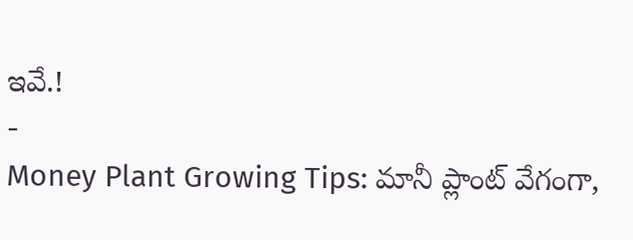ఇవే.!
-
Money Plant Growing Tips: మానీ ప్లాంట్ వేగంగా,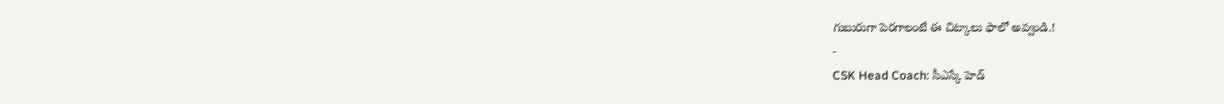గుబురుగా పెరగాలంటే ఈ చిట్కాలు ఫాలో అవ్వండి.!
-
CSK Head Coach: సీఎస్కే హెడ్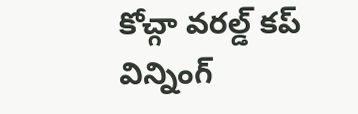కోచ్గా వరల్డ్ కప్ విన్నింగ్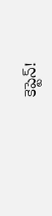కెప్టెన్!